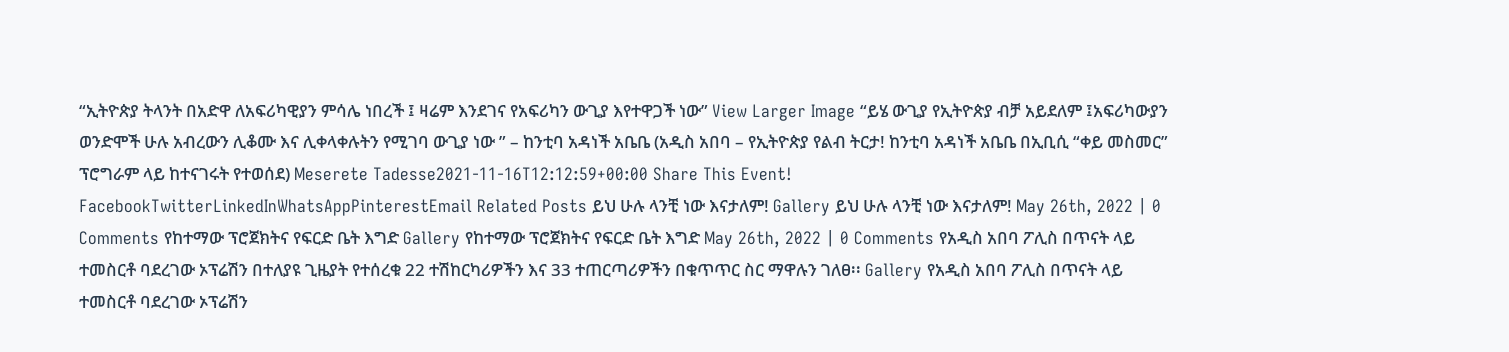“ኢትዮጵያ ትላንት በአድዋ ለአፍሪካዊያን ምሳሌ ነበረች ፤ ዛሬም እንደገና የአፍሪካን ውጊያ እየተዋጋች ነው” View Larger Image “ይሄ ውጊያ የኢትዮጵያ ብቻ አይደለም ፤አፍሪካውያን ወንድሞች ሁሉ አብረውን ሊቆሙ እና ሊቀላቀሉትን የሚገባ ውጊያ ነው ” – ከንቲባ አዳነች አቤቤ (አዲስ አበባ – የኢትዮጵያ የልብ ትርታ! ከንቲባ አዳነች አቤቤ በኢቢሲ “ቀይ መስመር” ፕሮግራም ላይ ከተናገሩት የተወሰደ) Meserete Tadesse2021-11-16T12:12:59+00:00 Share This Event! FacebookTwitterLinkedInWhatsAppPinterestEmail Related Posts ይህ ሁሉ ላንቺ ነው እናታለም! Gallery ይህ ሁሉ ላንቺ ነው እናታለም! May 26th, 2022 | 0 Comments የከተማው ፕሮጀክትና የፍርድ ቤት እግድ Gallery የከተማው ፕሮጀክትና የፍርድ ቤት እግድ May 26th, 2022 | 0 Comments የአዲስ አበባ ፖሊስ በጥናት ላይ ተመስርቶ ባደረገው ኦፕሬሽን በተለያዩ ጊዜያት የተሰረቁ 22 ተሽከርካሪዎችን እና 33 ተጠርጣሪዎችን በቁጥጥር ስር ማዋሉን ገለፀ፡፡ Gallery የአዲስ አበባ ፖሊስ በጥናት ላይ ተመስርቶ ባደረገው ኦፕሬሽን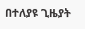በተለያዩ ጊዜያት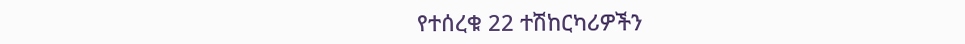የተሰረቁ 22 ተሽከርካሪዎችን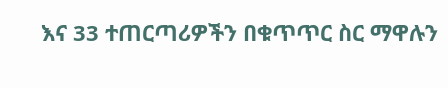እና 33 ተጠርጣሪዎችን በቁጥጥር ስር ማዋሉን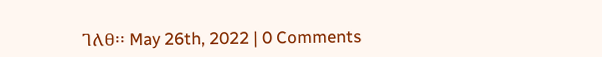ገለፀ፡፡ May 26th, 2022 | 0 Comments